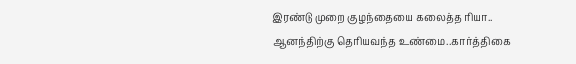இரண்டு முறை குழந்தையை கலைத்த ரியா.. ஆனந்திற்கு தெரியவந்த உண்மை..கார்த்திகை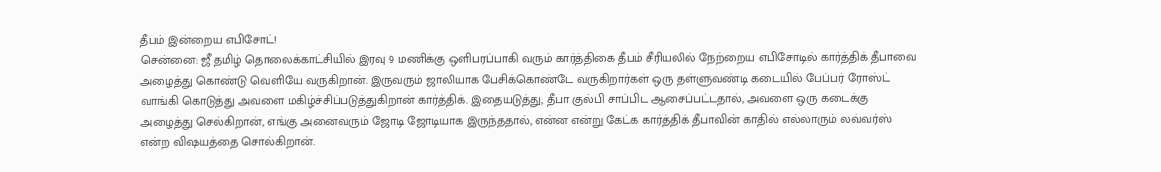தீபம் இன்றைய எபிசோட்!
சென்னை: ஜீ தமிழ் தொலைக்காட்சியில் இரவு 9 மணிக்கு ஒளிபரப்பாகி வரும் கார்த்திகை தீபம் சீரியலில் நேற்றைய எபிசோடில் கார்த்திக் தீபாவை அழைத்து கொண்டு வெளியே வருகிறான். இருவரும் ஜாலியாக பேசிக்கொண்டே வருகிறார்கள் ஒரு தள்ளுவண்டி கடையில் பேப்பர் ரோஸ்ட் வாங்கி கொடுத்து அவளை மகிழ்ச்சிப்படுத்துகிறான் கார்த்திக். இதையடுத்து, தீபா குல்பி சாப்பிட ஆசைப்பட்டதால், அவளை ஒரு கடைக்கு அழைத்து செல்கிறான், எங்கு அனைவரும் ஜோடி ஜோடியாக இருந்ததால், என்ன என்று கேட்க கார்த்திக் தீபாவின் காதில் எல்லாரும் லவ்வர்ஸ் என்ற விஷயத்தை சொல்கிறான்.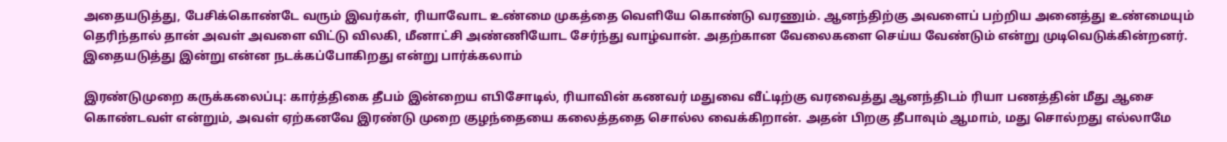அதையடுத்து, பேசிக்கொண்டே வரும் இவர்கள், ரியாவோட உண்மை முகத்தை வெளியே கொண்டு வரணும். ஆனந்திற்கு அவளைப் பற்றிய அனைத்து உண்மையும் தெரிந்தால் தான் அவள் அவளை விட்டு விலகி, மீனாட்சி அண்ணியோட சேர்ந்து வாழ்வான். அதற்கான வேலைகளை செய்ய வேண்டும் என்று முடிவெடுக்கின்றனர். இதையடுத்து இன்று என்ன நடக்கப்போகிறது என்று பார்க்கலாம்

இரண்டுமுறை கருக்கலைப்பு: கார்த்திகை தீபம் இன்றைய எபிசோடில், ரியாவின் கணவர் மதுவை வீட்டிற்கு வரவைத்து ஆனந்திடம் ரியா பணத்தின் மீது ஆசை கொண்டவள் என்றும், அவள் ஏற்கனவே இரண்டு முறை குழந்தையை கலைத்ததை சொல்ல வைக்கிறான். அதன் பிறகு தீபாவும் ஆமாம், மது சொல்றது எல்லாமே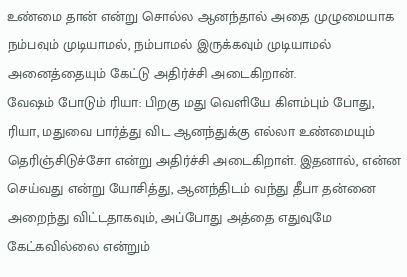உண்மை தான் என்று சொல்ல ஆனந்தால் அதை முழுமையாக நம்பவும் முடியாமல், நம்பாமல் இருக்கவும் முடியாமல் அனைத்தையும் கேட்டு அதிர்ச்சி அடைகிறான்.
வேஷம் போடும் ரியா: பிறகு மது வெளியே கிளம்பும் போது, ரியா, மதுவை பார்த்து விட ஆனந்துக்கு எல்லா உண்மையும் தெரிஞ்சிடுச்சோ என்று அதிர்ச்சி அடைகிறாள். இதனால், என்ன செய்வது என்று யோசித்து, ஆனந்திடம் வந்து தீபா தன்னை அறைந்து விட்டதாகவும், அப்போது அத்தை எதுவுமே கேட்கவில்லை என்றும்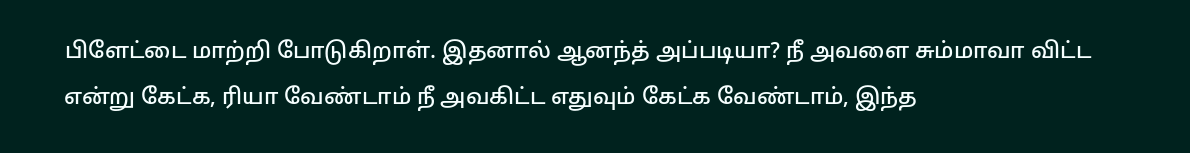பிளேட்டை மாற்றி போடுகிறாள். இதனால் ஆனந்த் அப்படியா? நீ அவளை சும்மாவா விட்ட என்று கேட்க, ரியா வேண்டாம் நீ அவகிட்ட எதுவும் கேட்க வேண்டாம், இந்த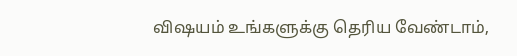விஷயம் உங்களுக்கு தெரிய வேண்டாம்,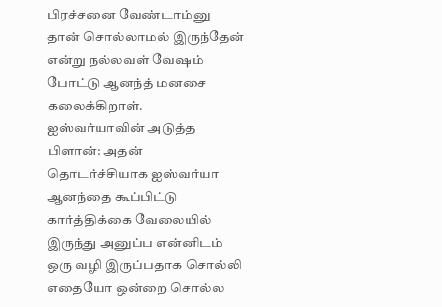பிரச்சனை வேண்டாம்னு தான் சொல்லாமல் இருந்தேன் என்று நல்லவள் வேஷம் போட்டு ஆனந்த் மனசை கலைக்கிறாள்.
ஐஸ்வர்யாவின் அடுத்த பிளான்: அதன் தொடர்ச்சியாக ஐஸ்வர்யா ஆனந்தை கூப்பிட்டு கார்த்திக்கை வேலையில் இருந்து அனுப்ப என்னிடம் ஒரு வழி இருப்பதாக சொல்லி எதையோ ஒன்றை சொல்ல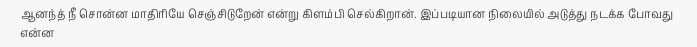ஆனந்த் நீ சொன்ன மாதிரியே செஞ்சிடுறேன் என்று கிளம்பி செல்கிறான். இப்படியான நிலையில் அடுத்து நடக்க போவது என்ன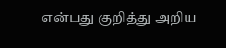என்பது குறித்து அறிய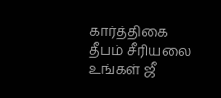கார்த்திகை தீபம் சீரியலை உங்கள் ஜீ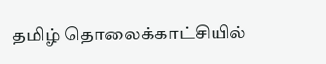தமிழ் தொலைக்காட்சியில்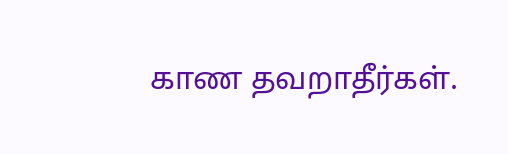காண தவறாதீர்கள்.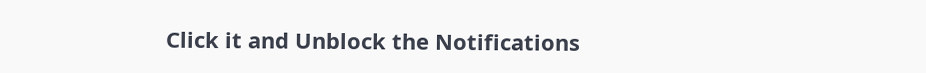Click it and Unblock the Notifications